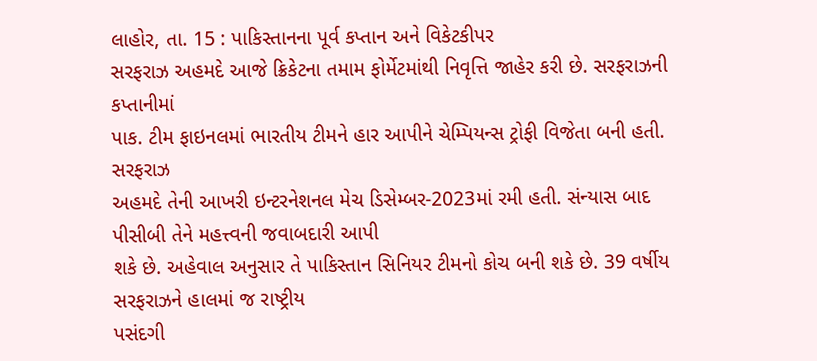લાહોર, તા. 15 : પાકિસ્તાનના પૂર્વ કપ્તાન અને વિકેટકીપર
સરફરાઝ અહમદે આજે ક્રિકેટના તમામ ફોર્મેટમાંથી નિવૃત્તિ જાહેર કરી છે. સરફરાઝની કપ્તાનીમાં
પાક. ટીમ ફાઇનલમાં ભારતીય ટીમને હાર આપીને ચેમ્પિયન્સ ટ્રોફી વિજેતા બની હતી. સરફરાઝ
અહમદે તેની આખરી ઇન્ટરનેશનલ મેચ ડિસેમ્બર-2023માં રમી હતી. સંન્યાસ બાદ પીસીબી તેને મહત્ત્વની જવાબદારી આપી
શકે છે. અહેવાલ અનુસાર તે પાકિસ્તાન સિનિયર ટીમનો કોચ બની શકે છે. 39 વર્ષીય સરફરાઝને હાલમાં જ રાષ્ટ્રીય
પસંદગી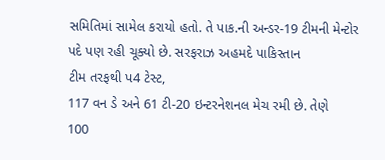સમિતિમાં સામેલ કરાયો હતો. તે પાક.ની અન્ડર-19 ટીમની મેન્ટોર પદે પણ રહી ચૂક્યો છે. સરફરાઝ અહમદે પાકિસ્તાન
ટીમ તરફથી પ4 ટેસ્ટ,
117 વન ડે અને 61 ટી-20 ઇન્ટરનેશનલ મેચ રમી છે. તેણે
100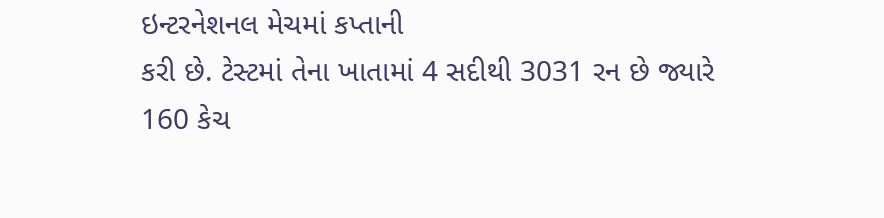ઇન્ટરનેશનલ મેચમાં કપ્તાની
કરી છે. ટેસ્ટમાં તેના ખાતામાં 4 સદીથી 3031 રન છે જ્યારે 160 કેચ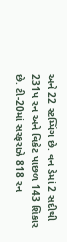અને 22 સ્ટમ્પિંગ છે. વન ડેમાં 2 સદીથી 231પ રન અને વિકેટ પાછળ 143 શિકાર છે. ટી-20માં સરફરાઝે 818 રન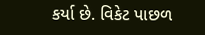કર્યા છે. વિકેટ પાછળ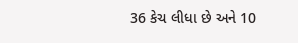36 કેચ લીધા છે અને 10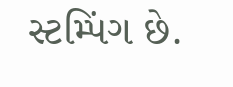સ્ટમ્પિંગ છે.